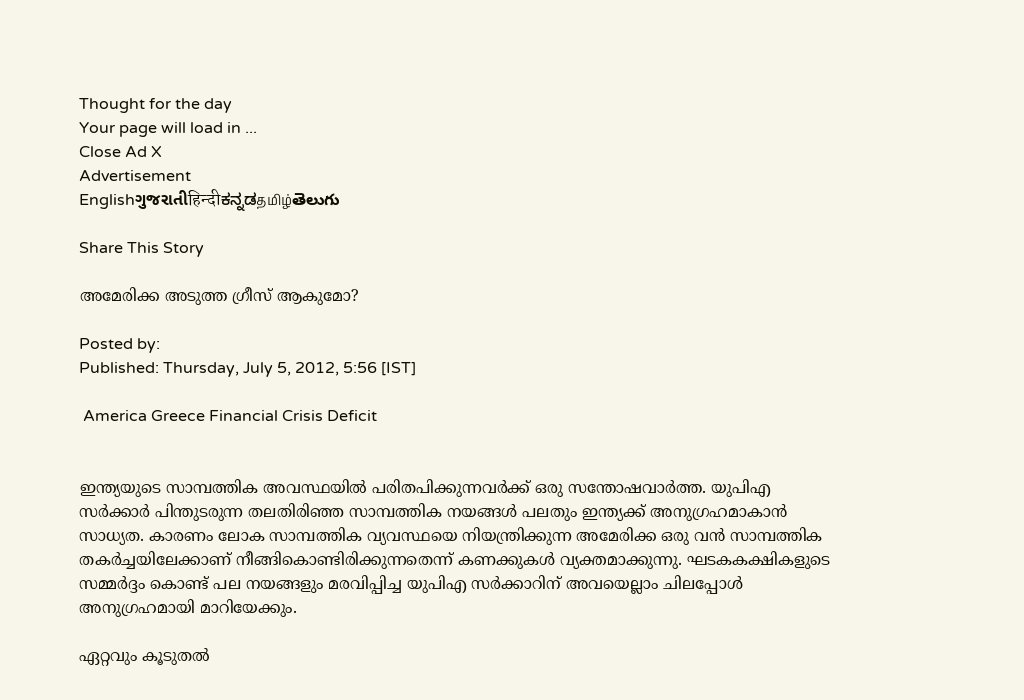Thought for the day
Your page will load in ...
Close Ad X
Advertisement
Englishગુજરાતીहिन्दीಕನ್ನಡதமிழ்తెలుగు

Share This Story

അമേരിക്ക അടുത്ത ഗ്രീസ് ആകുമോ?

Posted by:
Published: Thursday, July 5, 2012, 5:56 [IST]

 America Greece Financial Crisis Deficit


ഇന്ത്യയുടെ സാമ്പത്തിക അവസ്ഥയില്‍ പരിതപിക്കുന്നവര്‍ക്ക് ഒരു സന്തോഷവാര്‍ത്ത. യുപിഎ സര്‍ക്കാര്‍ പിന്തുടരുന്ന തലതിരിഞ്ഞ സാമ്പത്തിക നയങ്ങള്‍ പലതും ഇന്ത്യക്ക് അനുഗ്രഹമാകാന്‍ സാധ്യത. കാരണം ലോക സാമ്പത്തിക വ്യവസ്ഥയെ നിയന്ത്രിക്കുന്ന അമേരിക്ക ഒരു വന്‍ സാമ്പത്തിക തകര്‍ച്ചയിലേക്കാണ് നീങ്ങികൊണ്ടിരിക്കുന്നതെന്ന് കണക്കുകള്‍ വ്യക്തമാക്കുന്നു. ഘടകകക്ഷികളുടെ സമ്മര്‍ദ്ദം കൊണ്ട് പല നയങ്ങളും മരവിപ്പിച്ച യുപിഎ സര്‍ക്കാറിന് അവയെല്ലാം ചിലപ്പോള്‍ അനുഗ്രഹമായി മാറിയേക്കും.

ഏറ്റവും കൂടുതല്‍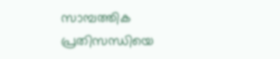സാമ്പത്തിക പ്രതിസന്ധിയെ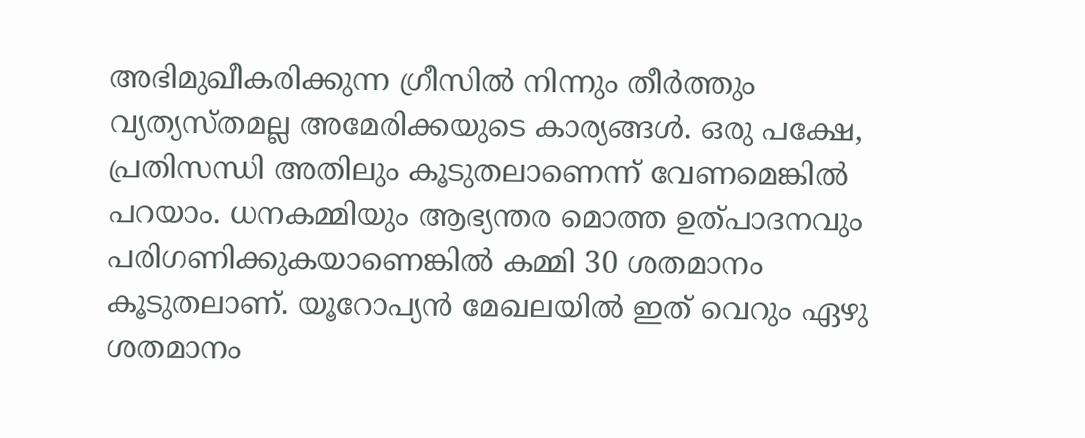അഭിമുഖീകരിക്കുന്ന ഗ്രീസില്‍ നിന്നും തീര്‍ത്തും വ്യത്യസ്തമല്ല അമേരിക്കയുടെ കാര്യങ്ങള്‍. ഒരു പക്ഷേ, പ്രതിസന്ധി അതിലും കൂടുതലാണെന്ന് വേണമെങ്കില്‍ പറയാം. ധനകമ്മിയും ആഭ്യന്തര മൊത്ത ഉത്പാദനവും പരിഗണിക്കുകയാണെങ്കില്‍ കമ്മി 30 ശതമാനം കൂടുതലാണ്. യൂറോപ്യന്‍ മേഖലയില്‍ ഇത് വെറും ഏഴു ശതമാനം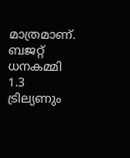മാത്രമാണ്. ബജറ്റ് ധനകമ്മി 1.3 ട്രില്യണും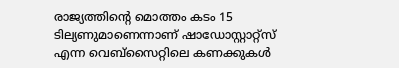രാജ്യത്തിന്റെ മൊത്തം കടം 15 ടില്യണുമാണെന്നാണ് ഷാഡോസ്റ്റാറ്റ്‌സ് എന്ന വെബ്‌സൈറ്റിലെ കണക്കുകള്‍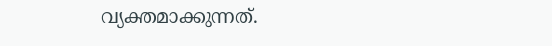വ്യക്തമാക്കുന്നത്.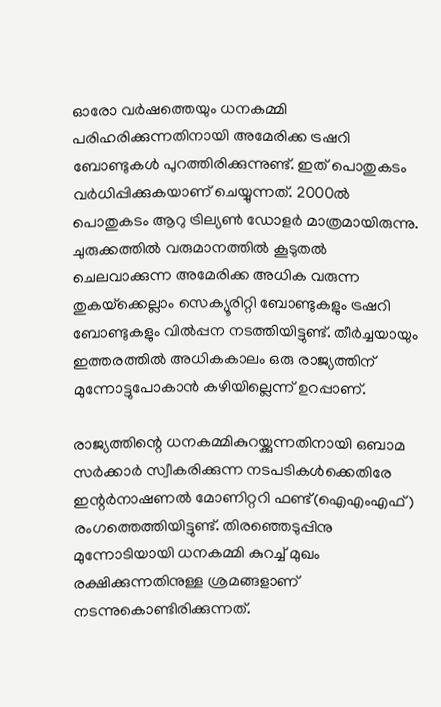ഓരോ വര്‍ഷത്തെയും ധനകമ്മി പരിഹരിക്കുന്നതിനായി അമേരിക്ക ട്രഷറി ബോണ്ടുകള്‍ പുറത്തിരിക്കുന്നുണ്ട്. ഇത് പൊതുകടം വര്‍ധിപ്പിക്കുകയാണ് ചെയ്യുന്നത്. 2000ല്‍ പൊതുകടം ആറു ട്രില്യണ്‍ ഡോളര്‍ മാത്രമായിരുന്നു. ചുരുക്കത്തില്‍ വരുമാനത്തില്‍ കൂടുതല്‍ ചെലവാക്കുന്ന അമേരിക്ക അധിക വരുന്ന തുകയ്‌ക്കെല്ലാം സെക്യൂരിറ്റി ബോണ്ടുകളും ട്രഷറി ബോണ്ടുകളും വില്‍പ്പന നടത്തിയിട്ടുണ്ട്. തീര്‍ച്ചയായും ഇത്തരത്തില്‍ അധികകാലം ഒരു രാജ്യത്തിന് മുന്നോട്ടുപോകാന്‍ കഴിയില്ലെന്ന് ഉറപ്പാണ്.

രാജ്യത്തിന്റെ ധനകമ്മികുറയ്ക്കുന്നതിനായി ഒബാമ സര്‍ക്കാര്‍ സ്വീകരിക്കുന്ന നടപടികള്‍ക്കെതിരേ ഇന്റര്‍നാഷണല്‍ മോണിറ്ററി ഫണ്ട്(ഐഎംഎഫ്) രംഗത്തെത്തിയിട്ടുണ്ട്. തിരഞ്ഞെടുപ്പിനു മുന്നോടിയായി ധനകമ്മി കുറച്ച് മുഖം രക്ഷിക്കുന്നതിനുള്ള ശ്രമങ്ങളാണ് നടന്നുകൊണ്ടിരിക്കുന്നത്.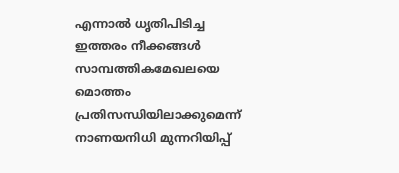എന്നാല്‍ ധൃതിപിടിച്ച ഇത്തരം നീക്കങ്ങള്‍ സാമ്പത്തികമേഖലയെ മൊത്തം പ്രതിസന്ധിയിലാക്കുമെന്ന് നാണയനിധി മുന്നറിയിപ്പ്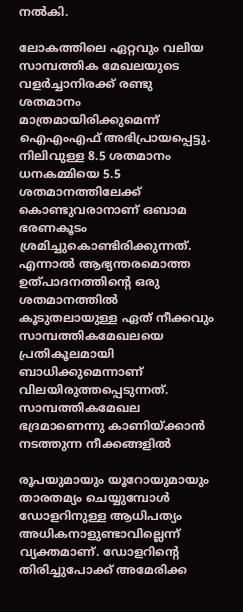നല്‍കി.

ലോകത്തിലെ ഏറ്റവും വലിയ സാമ്പത്തിക മേഖലയുടെ വളര്‍ച്ചാനിരക്ക് രണ്ടു ശതമാനം മാത്രമായിരിക്കുമെന്ന് ഐഎംഎഫ് അഭിപ്രായപ്പെട്ടു. നിലിവുള്ള 8.5 ശതമാനം ധനകമ്മിയെ 5.5 ശതമാനത്തിലേക്ക് കൊണ്ടുവരാനാണ് ഒബാമ ഭരണകൂടം ശ്രമിച്ചുകൊണ്ടിരിക്കുന്നത്. എന്നാല്‍ ആഭ്യന്തരമൊത്ത ഉത്പാദനത്തിന്റെ ഒരു ശതമാനത്തില്‍ കൂടുതലായുള്ള ഏത് നീക്കവും സാമ്പത്തികമേഖലയെ പ്രതികൂലമായി ബാധിക്കുമെന്നാണ് വിലയിരുത്തപ്പെടുന്നത്. സാമ്പത്തികമേഖല ഭദ്രമാണെന്നു കാണിയ്ക്കാന്‍ നടത്തുന്ന നീക്കങ്ങളില്‍

രൂപയുമായും യൂറോയുമായും താരതമ്യം ചെയ്യുമ്പോള്‍ ഡോളറിനുള്ള ആധിപത്യം അധികനാളുണ്ടാവില്ലെന്ന് വ്യക്തമാണ്. ഡോളറിന്റെ തിരിച്ചുപോക്ക് അമേരിക്ക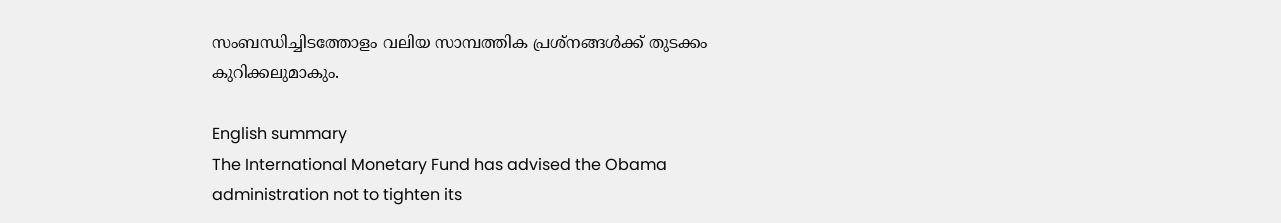സംബന്ധിച്ചിടത്തോളം വലിയ സാമ്പത്തിക പ്രശ്‌നങ്ങള്‍ക്ക് തുടക്കം കുറിക്കലുമാകും.

English summary
The International Monetary Fund has advised the Obama administration not to tighten its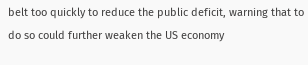belt too quickly to reduce the public deficit, warning that to do so could further weaken the US economy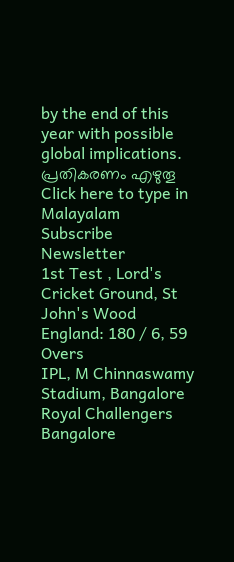by the end of this year with possible global implications.
പ്രതികരണം എഴുതൂ
Click here to type in Malayalam
Subscribe Newsletter
1st Test , Lord's Cricket Ground, St John's Wood
England: 180 / 6, 59 Overs
IPL, M Chinnaswamy Stadium, Bangalore
Royal Challengers Bangalore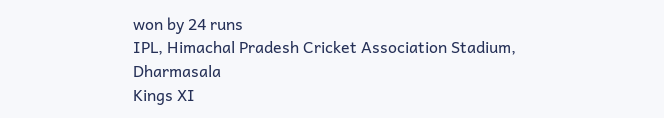won by 24 runs
IPL, Himachal Pradesh Cricket Association Stadium, Dharmasala
Kings XI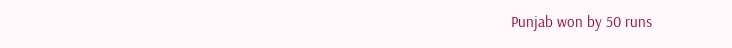Punjab won by 50 runs